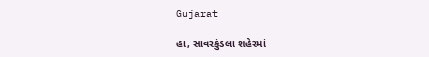Gujarat

હા, સાવરકુંડલા શહેરમાં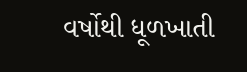વર્ષોથી ધૂળખાતી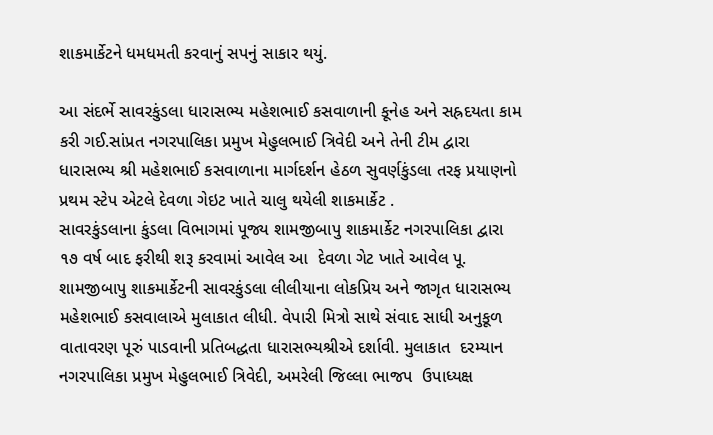શાકમાર્કેટને ધમધમતી કરવાનું સપનું સાકાર થયું.

આ સંદર્ભે સાવરકુંડલા ધારાસભ્ય મહેશભાઈ કસવાળાની કૂનેહ અને સહ્રદયતા કામ કરી ગઈ.સાંપ્રત નગરપાલિકા પ્રમુખ મેહુલભાઈ ત્રિવેદી અને તેની ટીમ દ્વારા ધારાસભ્ય શ્રી મહેશભાઈ કસવાળાના માર્ગદર્શન હેઠળ સુવર્ણકુંડલા તરફ પ્રયાણનો પ્રથમ સ્ટેપ એટલે દેવળા ગેઇટ ખાતે ચાલુ થયેલી શાકમાર્કેટ .
સાવરકુંડલાના કુંડલા વિભાગમાં પૂજ્ય શામજીબાપુ શાકમાર્કેટ નગરપાલિકા દ્વારા ૧૭ વર્ષ બાદ ફરીથી શરૂ કરવામાં આવેલ આ  દેવળા ગેટ ખાતે આવેલ પૂ. શામજીબાપુ શાકમાર્કેટની સાવરકુંડલા લીલીયાના લોકપ્રિય અને જાગૃત ધારાસભ્ય મહેશભાઈ કસવાલાએ મુલાકાત લીધી. વેપારી મિત્રો સાથે સંવાદ સાધી અનુકૂળ વાતાવરણ પૂરું પાડવાની પ્રતિબદ્ધતા ધારાસભ્યશ્રીએ દર્શાવી. મુલાકાત  દરમ્યાન નગરપાલિકા પ્રમુખ મેહુલભાઈ ત્રિવેદી, અમરેલી જિલ્લા ભાજપ  ઉપાધ્યક્ષ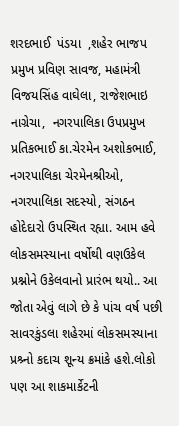શરદભાઈ  પંડયા  ,શહેર ભાજપ પ્રમુખ પ્રવિણ સાવજ, મહામંત્રી વિજયસિંહ વાઘેલા, રાજેશભાઇ નાગ્રેચા,  નગરપાલિકા ઉપપ્રમુખ પ્રતિકભાઈ કા.ચેરમેન અશોકભાઈ, નગરપાલિકા ચેરમેનશ્રીઓ, નગરપાલિકા સદસ્યો, સંગઠન હોદેદારો ઉપસ્થિત રહ્યા. આમ હવે લોકસમસ્યાના વર્ષોથી વણઉકેલ પ્રશ્નોને ઉકેલવાનો પ્રારંભ થયો.. આ જોતા એવું લાગે છે કે પાંચ વર્ષ પછી સાવરકુંડલા શહેરમાં લોકસમસ્યાના પ્રશ્ર્નો કદાચ શૂન્ય ક્રમાંકે હશે.લોકો પણ આ શાકમાર્કેટની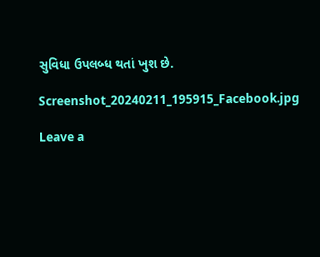સુવિધા ઉપલબ્ધ થતાં ખુશ છે.

Screenshot_20240211_195915_Facebook.jpg

Leave a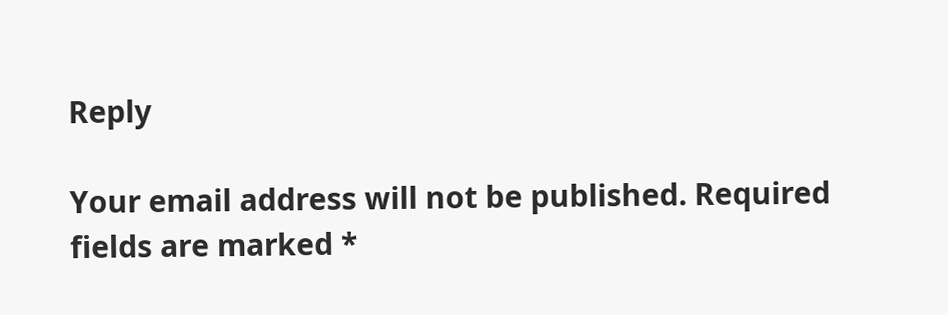Reply

Your email address will not be published. Required fields are marked *